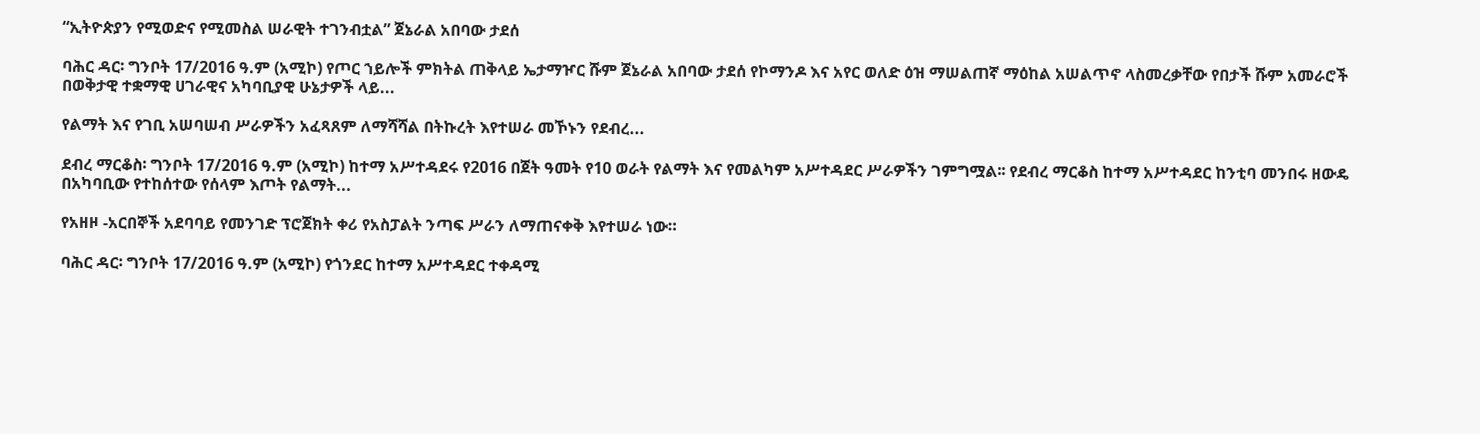“ኢትዮጵያን የሚወድና የሚመስል ሠራዊት ተገንብቷል” ጀኔራል አበባው ታደሰ

ባሕር ዳር፡ ግንቦት 17/2016 ዓ.ም (አሚኮ) የጦር ኀይሎች ምክትል ጠቅላይ ኤታማዦር ሹም ጀኔራል አበባው ታደሰ የኮማንዶ እና አየር ወለድ ዕዝ ማሠልጠኛ ማዕከል አሠልጥኖ ላስመረቃቸው የበታች ሹም አመራሮች በወቅታዊ ተቋማዊ ሀገራዊና አካባቢያዊ ሁኔታዎች ላይ...

የልማት እና የገቢ አሠባሠብ ሥራዎችን አፈጻጸም ለማሻሻል በትኩረት እየተሠራ መኾኑን የደብረ...

ደብረ ማርቆስ፡ ግንቦት 17/2016 ዓ.ም (አሚኮ) ከተማ አሥተዳደሩ የ2016 በጀት ዓመት የ10 ወራት የልማት እና የመልካም አሥተዳደር ሥራዎችን ገምግሟል፡፡ የደብረ ማርቆስ ከተማ አሥተዳደር ከንቲባ መንበሩ ዘውዴ በአካባቢው የተከሰተው የሰላም እጦት የልማት...

የአዘዞ -አርበኞች አደባባይ የመንገድ ፕሮጀክት ቀሪ የአስፓልት ንጣፍ ሥራን ለማጠናቀቅ እየተሠራ ነው።

ባሕር ዳር፡ ግንቦት 17/2016 ዓ.ም (አሚኮ) የጎንደር ከተማ አሥተዳደር ተቀዳሚ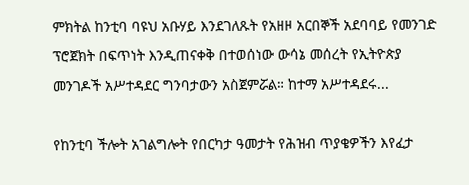ምክትል ከንቲባ ባዩህ አቡሃይ እንደገለጹት የአዘዞ አርበኞች አደባባይ የመንገድ ፕሮጀክት በፍጥነት እንዲጠናቀቅ በተወሰነው ውሳኔ መሰረት የኢትዮጵያ መንገዶች አሥተዳደር ግንባታውን አስጀምሯል። ከተማ አሥተዳደሩ...

የከንቲባ ችሎት አገልግሎት የበርካታ ዓመታት የሕዝብ ጥያቄዎችን እየፈታ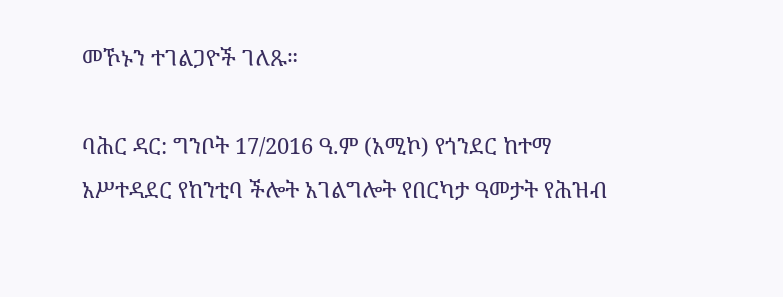መኾኑን ተገልጋዮች ገለጹ።

ባሕር ዳር: ግንቦት 17/2016 ዓ.ም (አሚኮ) የጎንደር ከተማ አሥተዳደር የከንቲባ ችሎት አገልግሎት የበርካታ ዓመታት የሕዝብ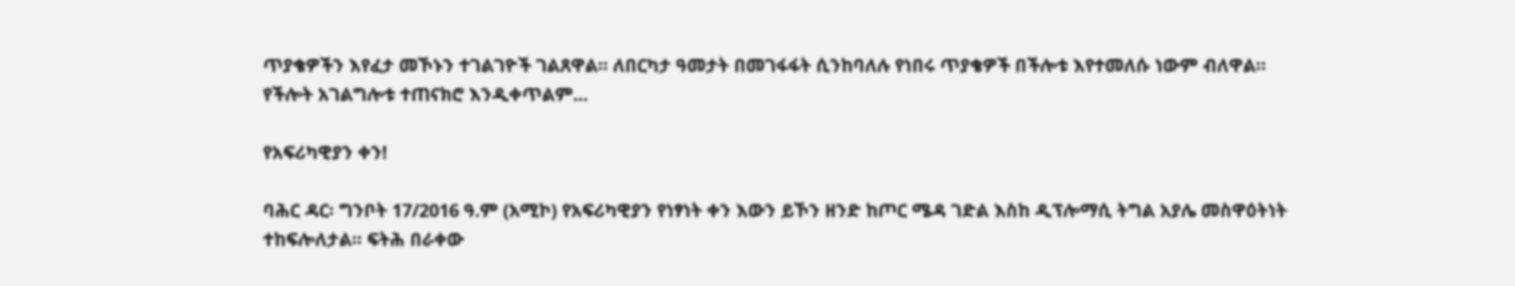ጥያቄዎችን እየፈታ መኾኑን ተገልገዮች ገልጸዋል። ለበርካታ ዓመታት በመገፋፋት ሲንከባለሉ የነበሩ ጥያቄዎች በችሎቱ እየተመለሱ ነውም ብለዋል። የችሎት አገልግሎቱ ተጠናክሮ እንዲቀጥልም...

የአፍሪካዊያን ቀን!

ባሕር ዳር፡ ግንቦት 17/2016 ዓ.ም (አሚኮ) የአፍሪካዊያን የነፃነት ቀን እውን ይኾን ዘንድ ከጦር ሜዳ ገድል እስከ ዲፕሎማሲ ትግል አያሌ መስዋዕትነት ተከፍሎለታል፡፡ ፍትሕ በራቀው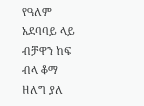የዓለም አደባባይ ላይ ብቻዋን ከፍ ብላ ቆማ ዘለግ ያለ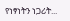የነፃነትን ነጋሪት...